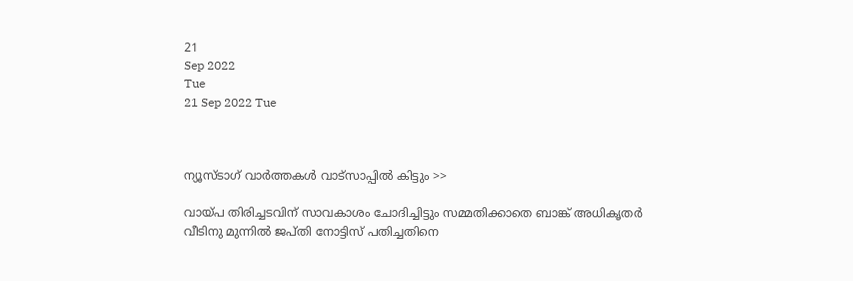21
Sep 2022
Tue
21 Sep 2022 Tue



ന്യൂസ്ടാഗ് വാര്‍ത്തകള്‍ വാട്‌സാപ്പില്‍ കിട്ടും >>

വായ്പ തിരിച്ചടവിന് സാവകാശം ചോദിച്ചിട്ടും സമ്മതിക്കാതെ ബാങ്ക് അധികൃതർ വീടിനു മുന്നിൽ ജപ്തി നോട്ടിസ് പതിച്ചതിനെ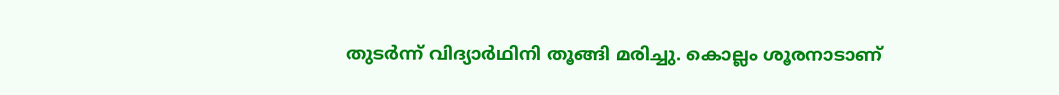തുടർന്ന് വിദ്യാർഥിനി തൂങ്ങി മരിച്ചു. കൊല്ലം ശൂരനാടാണ്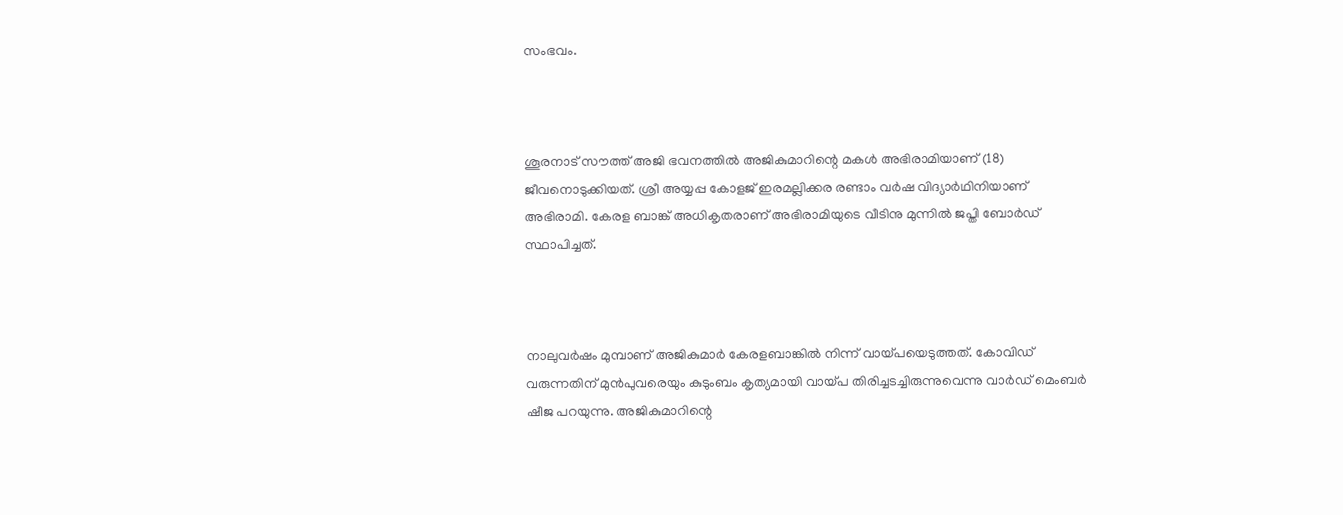സംഭവം.



ശൂരനാട് സൗത്ത് അജി ഭവനത്തിൽ അജികുമാറിന്റെ മകൾ അഭിരാമിയാണ് (18) ജീവനൊടുക്കിയത്. ശ്രീ അയ്യപ്പ കോളജ് ഇരമല്ലിക്കര രണ്ടാം വർഷ വിദ്യാർഥിനിയാണ് അഭിരാമി. കേരള ബാങ്ക് അധികൃതരാണ് അഭിരാമിയുടെ വീടിനു മുന്നിൽ ജപ്തി ബോർഡ് സ്ഥാപിച്ചത്.



നാലുവർഷം മുമ്പാണ് അജികുമാർ കേരളബാങ്കിൽ നിന്ന് വായ്പയെടുത്തത്. കോവിഡ് വരുന്നതിന് മുൻപുവരെയും കുടുംബം കൃത്യമായി വായ്പ തിരിച്ചടച്ചിരുന്നുവെന്നു വാർഡ് മെംബർ ഷീജ പറയുന്നു. അജികുമാറിന്റെ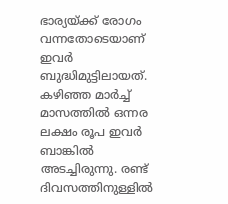ഭാര്യയ്ക്ക് രോഗം വന്നതോടെയാണ് ഇവർ ബുദ്ധിമുട്ടിലായത്. കഴിഞ്ഞ മാർച്ച് മാസത്തിൽ ഒന്നര ലക്ഷം രൂപ ഇവർ ബാങ്കിൽ അടച്ചിരുന്നു. രണ്ട് ദിവസത്തിനുള്ളിൽ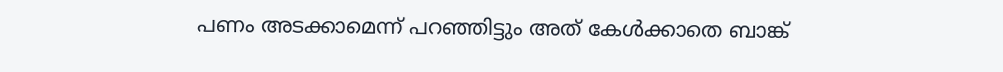പണം അടക്കാമെന്ന് പറഞ്ഞിട്ടും അത് കേൾക്കാതെ ബാങ്ക്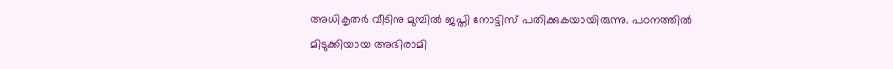അധികൃതർ വീടിനു മുമ്പിൽ ജപ്തി നോട്ടിസ് പതിക്കുകയായിരുന്നു. പഠനത്തിൽ മിടുക്കിയായ അഭിരാമി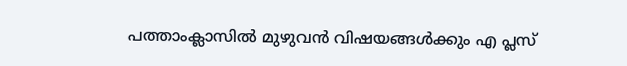പത്താംക്ലാസിൽ മുഴുവൻ വിഷയങ്ങൾക്കും എ പ്ലസ്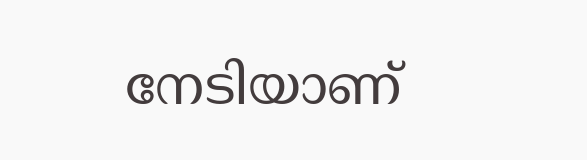നേടിയാണ്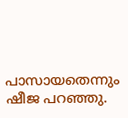പാസായതെന്നും ഷീജ പറഞ്ഞു.